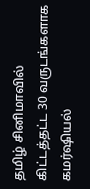தமிழ் சினிமாவில் கிட்டத்தட்ட 30 வருடங்களாக கமர்ஷியல்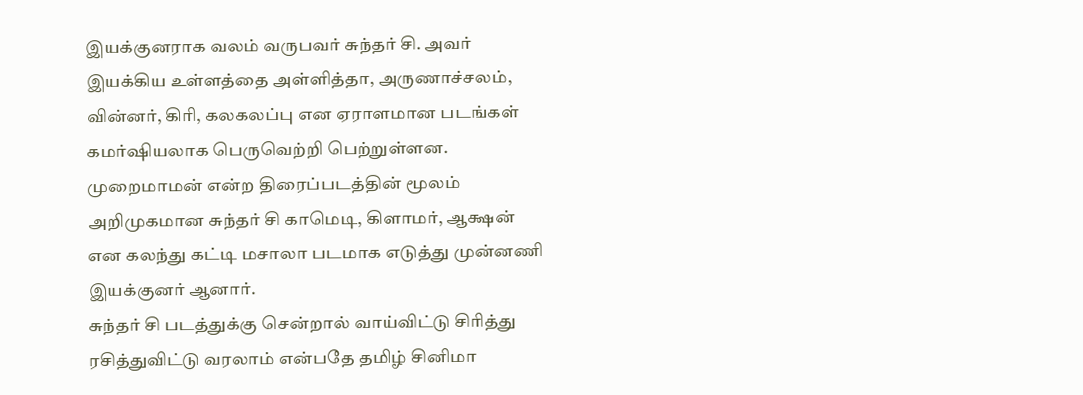இயக்குனராக வலம் வருபவர் சுந்தர் சி. அவர் இயக்கிய உள்ளத்தை அள்ளித்தா, அருணாச்சலம், வின்னர், கிரி, கலகலப்பு என ஏராளமான படங்கள் கமர்ஷியலாக பெருவெற்றி பெற்றுள்ளன. முறைமாமன் என்ற திரைப்படத்தின் மூலம் அறிமுகமான சுந்தர் சி காமெடி, கிளாமர், ஆக்ஷன் என கலந்து கட்டி மசாலா படமாக எடுத்து முன்னணி இயக்குனர் ஆனார்.
சுந்தர் சி படத்துக்கு சென்றால் வாய்விட்டு சிரித்து ரசித்துவிட்டு வரலாம் என்பதே தமிழ் சினிமா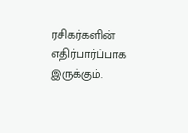ரசிகர்களின் எதிர்பார்ப்பாக இருக்கும்.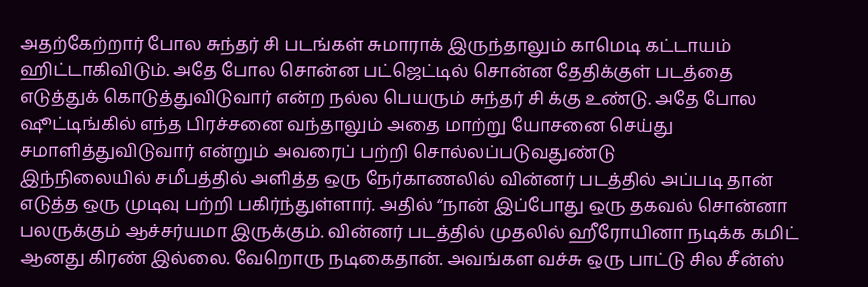அதற்கேற்றார் போல சுந்தர் சி படங்கள் சுமாராக் இருந்தாலும் காமெடி கட்டாயம் ஹிட்டாகிவிடும். அதே போல சொன்ன பட்ஜெட்டில் சொன்ன தேதிக்குள் படத்தை எடுத்துக் கொடுத்துவிடுவார் என்ற நல்ல பெயரும் சுந்தர் சி க்கு உண்டு. அதே போல ஷூட்டிங்கில் எந்த பிரச்சனை வந்தாலும் அதை மாற்று யோசனை செய்து சமாளித்துவிடுவார் என்றும் அவரைப் பற்றி சொல்லப்படுவதுண்டு
இந்நிலையில் சமீபத்தில் அளித்த ஒரு நேர்காணலில் வின்னர் படத்தில் அப்படி தான் எடுத்த ஒரு முடிவு பற்றி பகிர்ந்துள்ளார். அதில் “நான் இப்போது ஒரு தகவல் சொன்னா பலருக்கும் ஆச்சர்யமா இருக்கும். வின்னர் படத்தில் முதலில் ஹீரோயினா நடிக்க கமிட் ஆனது கிரண் இல்லை. வேறொரு நடிகைதான். அவங்கள வச்சு ஒரு பாட்டு சில சீன்ஸ்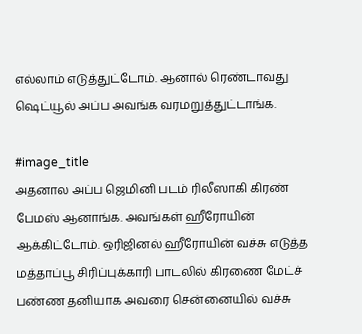எல்லாம் எடுத்துட்டோம். ஆனால் ரெண்டாவது ஷெட்யூல் அப்ப அவங்க வரமறுத்துட்டாங்க.

#image_title
அதனால அப்ப ஜெமினி படம் ரிலீஸாகி கிரண் பேமஸ் ஆனாங்க. அவங்கள் ஹீரோயின் ஆக்கிட்டோம். ஒரிஜினல் ஹீரோயின் வச்சு எடுத்த மத்தாப்பூ சிரிப்புக்காரி பாடலில் கிரணை மேட்ச் பண்ண தனியாக அவரை சென்னையில் வச்சு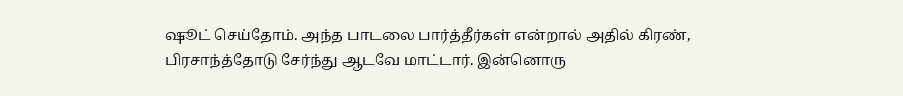ஷூட் செய்தோம். அந்த பாடலை பார்த்தீர்கள் என்றால் அதில் கிரண், பிரசாந்த்தோடு சேர்ந்து ஆடவே மாட்டார். இன்னொரு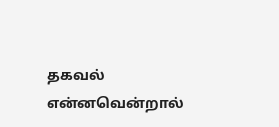தகவல் என்னவென்றால்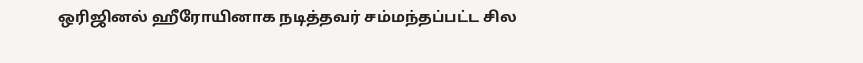ஒரிஜினல் ஹீரோயினாக நடித்தவர் சம்மந்தப்பட்ட சில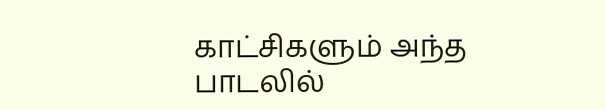காட்சிகளும் அந்த பாடலில்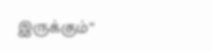இருக்கும்”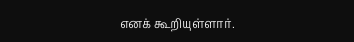எனக் கூறியுள்ளார்.